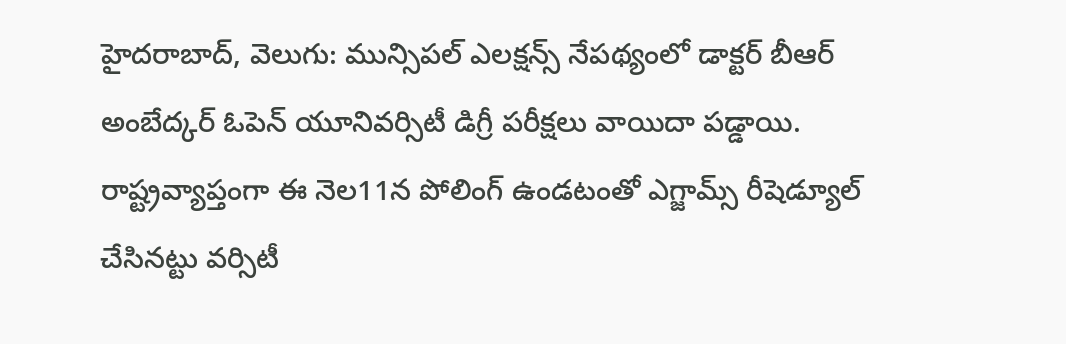హైదరాబాద్, వెలుగు: మున్సిపల్ ఎలక్షన్స్ నేపథ్యంలో డాక్టర్ బీఆర్ అంబేద్కర్ ఓపెన్ యూనివర్సిటీ డిగ్రీ పరీక్షలు వాయిదా పడ్డాయి. రాష్ట్రవ్యాప్తంగా ఈ నెల11న పోలింగ్ ఉండటంతో ఎగ్జామ్స్ రీషెడ్యూల్ చేసినట్టు వర్సిటీ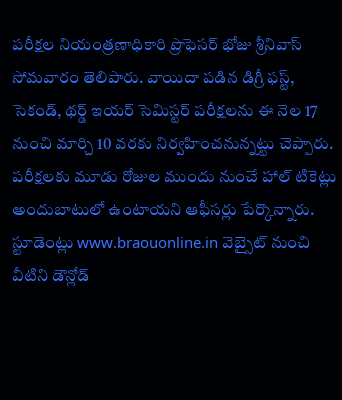పరీక్షల నియంత్రణాధికారి ప్రొఫెసర్ భోజు శ్రీనివాస్ సోమవారం తెలిపారు. వాయిదా పడిన డిగ్రీ ఫస్ట్, సెకండ్, థర్డ్ ఇయర్ సెమిస్టర్ పరీక్షలను ఈ నెల 17 నుంచి మార్చి 10 వరకు నిర్వహించనున్నట్టు చెప్పారు.
పరీక్షలకు మూడు రోజుల ముందు నుంచే హాల్ టికెట్లు అందుబాటులో ఉంటాయని ఆఫీసర్లు పేర్కొన్నారు. స్టూడెంట్లు www.braouonline.in వెబ్సైట్ నుంచి వీటిని డౌన్లోడ్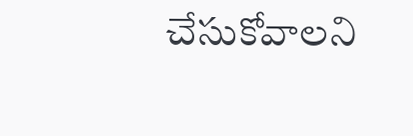చేసుకోవాలని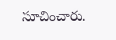సూచించారు.